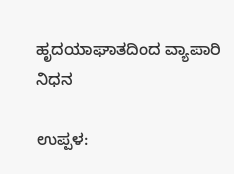ಹೃದಯಾಘಾತದಿಂದ ವ್ಯಾಪಾರಿ ನಿಧನ

ಉಪ್ಪಳ: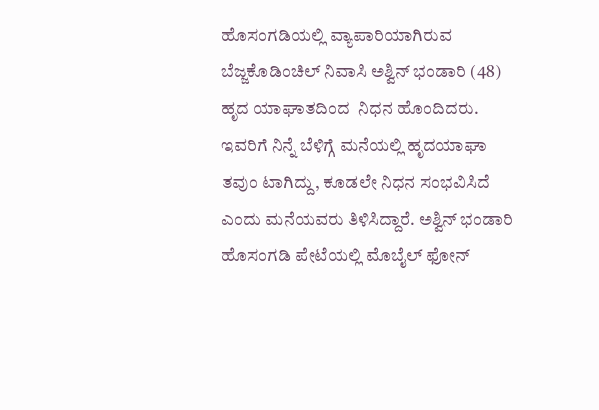ಹೊಸಂಗಡಿಯಲ್ಲಿ ವ್ಯಾಪಾರಿಯಾಗಿರುವ ಬೆಜ್ಜಕೊಡಿಂಚಿಲ್ ನಿವಾಸಿ ಅಶ್ವಿನ್ ಭಂಡಾರಿ (48) ಹೃದ ಯಾಘಾತದಿಂದ  ನಿಧನ ಹೊಂದಿದರು. ಇವರಿಗೆ ನಿನ್ನೆ ಬೆಳಿಗ್ಗೆ ಮನೆಯಲ್ಲಿ ಹೃದಯಾಘಾ ತವುಂ ಟಾಗಿದ್ದು, ಕೂಡಲೇ ನಿಧನ ಸಂಭವಿಸಿದೆ ಎಂದು ಮನೆಯವರು ತಿಳಿಸಿದ್ದಾರೆ. ಅಶ್ವಿನ್ ಭಂಡಾರಿ ಹೊಸಂಗಡಿ ಪೇಟೆಯಲ್ಲಿ ಮೊಬೈಲ್ ಫೋನ್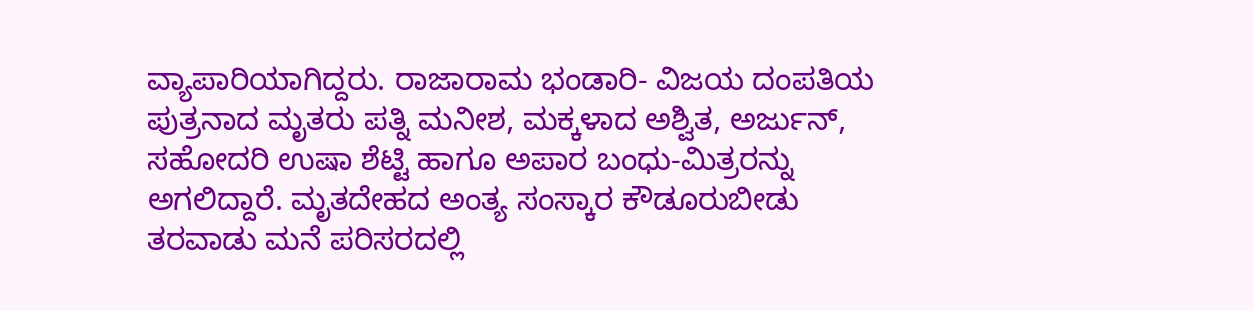ವ್ಯಾಪಾರಿಯಾಗಿದ್ದರು. ರಾಜಾರಾಮ ಭಂಡಾರಿ- ವಿಜಯ ದಂಪತಿಯ ಪುತ್ರನಾದ ಮೃತರು ಪತ್ನಿ ಮನೀಶ, ಮಕ್ಕಳಾದ ಅಶ್ವಿತ, ಅರ್ಜುನ್, ಸಹೋದರಿ ಉಷಾ ಶೆಟ್ಟಿ ಹಾಗೂ ಅಪಾರ ಬಂಧು-ಮಿತ್ರರನ್ನು ಅಗಲಿದ್ದಾರೆ. ಮೃತದೇಹದ ಅಂತ್ಯ ಸಂಸ್ಕಾರ ಕೌಡೂರುಬೀಡು ತರವಾಡು ಮನೆ ಪರಿಸರದಲ್ಲಿ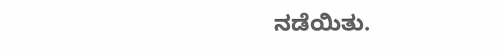ನಡೆಯಿತು.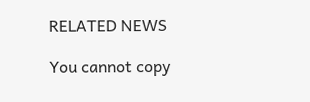RELATED NEWS

You cannot copy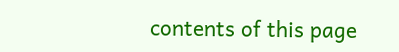contents of this page